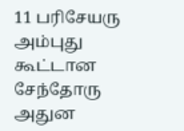11 பரிசேயரு அம்புது கூட்டான சேந்தோரு அதுன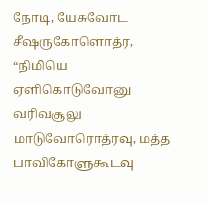நோடி, யேசுவோட சீஷருகோளொத்ர, “நிமியெ ஏளிகொடுவோனு வரிவசூலு மாடுவோரொத்ரவு, மத்த பாவிகோளுகூடவு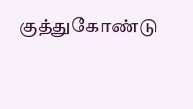குத்துகோண்டு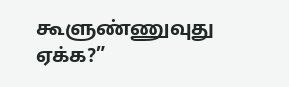கூளுண்ணுவுது ஏக்க?”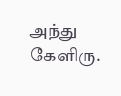அந்து கேளிரு.